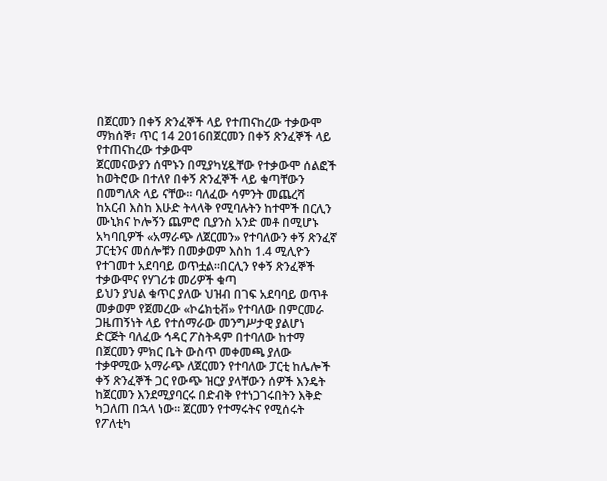በጀርመን በቀኝ ጽንፈኞች ላይ የተጠናከረው ተቃውሞ
ማክሰኞ፣ ጥር 14 2016በጀርመን በቀኝ ጽንፈኞች ላይ የተጠናከረው ተቃውሞ
ጀርመናውያን ሰሞኑን በሚያካሂዷቸው የተቃውሞ ሰልፎች ከወትሮው በተለየ በቀኝ ጽንፈኞች ላይ ቁጣቸውን በመግለጽ ላይ ናቸው። ባለፈው ሳምንት መጨረሻ ከአርብ እስከ እሁድ ትላላቅ የሚባሉትን ከተሞች በርሊን ሙኒክና ኮሎኝን ጨምሮ ቢያንስ አንድ መቶ በሚሆኑ አካባቢዎች «አማራጭ ለጀርመን» የተባለውን ቀኝ ጽንፈኛ ፓርቲንና መሰሎቹን በመቃወም እስከ 1.4 ሚሊዮን የተገመተ አደባባይ ወጥቷል።በርሊን የቀኝ ጽንፈኞች ተቃውሞና የሃገሪቱ መሪዎች ቁጣ
ይህን ያህል ቁጥር ያለው ህዝብ በገፍ አደባባይ ወጥቶ መቃወም የጀመረው «ኮሬክቲቭ» የተባለው በምርመራ ጋዜጠኝነት ላይ የተሰማራው መንግሥታዊ ያልሆነ ድርጅት ባለፈው ኅዳር ፖስትዳም በተባለው ከተማ በጀርመን ምክር ቤት ውስጥ መቀመጫ ያለው ተቃዋሚው አማራጭ ለጀርመን የተባለው ፓርቲ ከሌሎች ቀኝ ጽንፈኞች ጋር የውጭ ዝርያ ያላቸውን ሰዎች እንዴት ከጀርመን እንደሚያባርሩ በድብቅ የተነጋገሩበትን እቅድ ካጋለጠ በኋላ ነው። ጀርመን የተማሩትና የሚሰሩት የፖለቲካ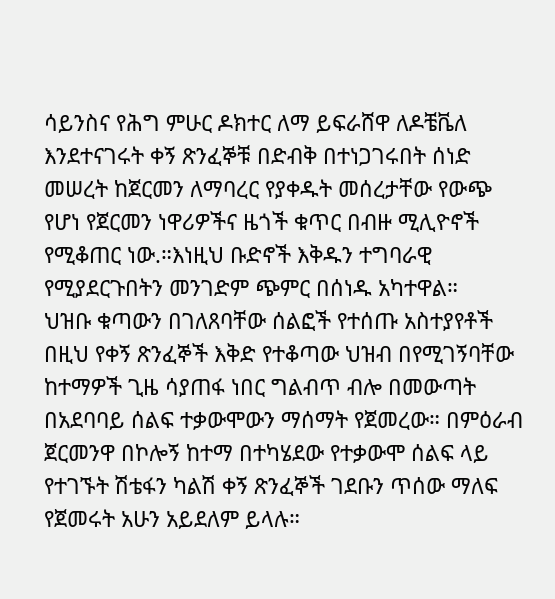ሳይንስና የሕግ ምሁር ዶክተር ለማ ይፍራሸዋ ለዶቼቬለ እንደተናገሩት ቀኝ ጽንፈኞቹ በድብቅ በተነጋገሩበት ሰነድ መሠረት ከጀርመን ለማባረር የያቀዱት መሰረታቸው የውጭ የሆነ የጀርመን ነዋሪዎችና ዜጎች ቁጥር በብዙ ሚሊዮኖች የሚቆጠር ነው.።እነዚህ ቡድኖች እቅዱን ተግባራዊ የሚያደርጉበትን መንገድም ጭምር በሰነዱ አካተዋል።
ህዝቡ ቁጣውን በገለጸባቸው ሰልፎች የተሰጡ አስተያየቶች
በዚህ የቀኝ ጽንፈኞች እቅድ የተቆጣው ህዝብ በየሚገኝባቸው ከተማዎች ጊዜ ሳያጠፋ ነበር ግልብጥ ብሎ በመውጣት በአደባባይ ሰልፍ ተቃውሞውን ማሰማት የጀመረው። በምዕራብ ጀርመንዋ በኮሎኝ ከተማ በተካሄደው የተቃውሞ ሰልፍ ላይ የተገኙት ሽቴፋን ካልሽ ቀኝ ጽንፈኞች ገደቡን ጥሰው ማለፍ የጀመሩት አሁን አይደለም ይላሉ።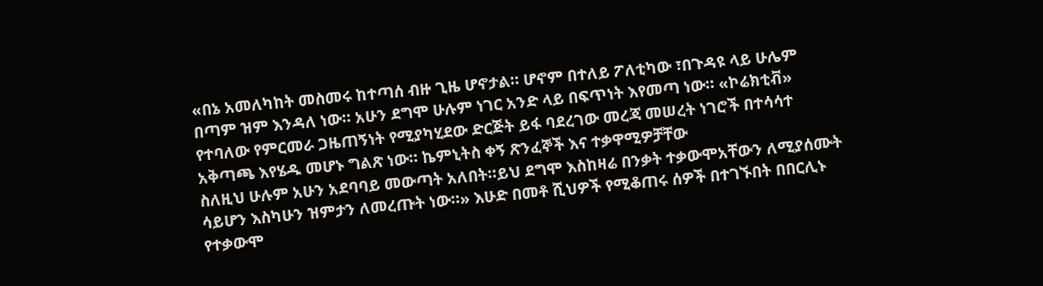«በኔ አመለካከት መስመሩ ከተጣሰ ብዙ ጊዜ ሆኖታል። ሆኖም በተለይ ፖለቲካው ፣በጉዳዩ ላይ ሁሌም በጣም ዝም እንዳለ ነው። አሁን ደግሞ ሁሉም ነገር አንድ ላይ በፍጥነት እየመጣ ነው። «ኮሬክቲቭ» የተባለው የምርመራ ጋዜጠኝነት የሚያካሂደው ድርጅት ይፋ ባደረገው መረጃ መሠረት ነገሮች በተሳሳተ አቅጣጫ እየሄዱ መሆኑ ግልጽ ነው። ኬምኒትስ ቀኝ ጽንፈኞች እና ተቃዋሚዎቻቸው
ስለዚህ ሁሉም አሁን አደባባይ መውጣት አለበት።ይህ ደግሞ እስከዛሬ በንቃት ተቃውሞአቸውን ለሚያሰሙት ሳይሆን እስካሁን ዝምታን ለመረጡት ነው።» እሁድ በመቶ ሺህዎች የሚቆጠሩ ሰዎች በተገኙበት በበርሊኑ የተቃውሞ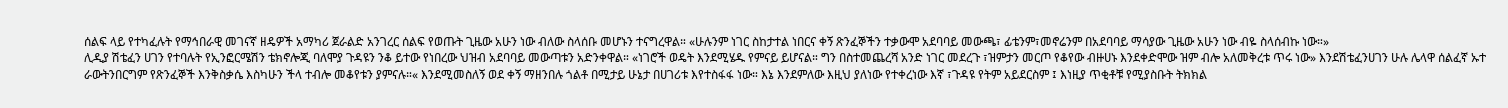ሰልፍ ላይ የተካፈሉት የማኅበራዊ መገናኛ ዘዴዎች አማካሪ ጀራልድ አንገረር ሰልፍ የወጡት ጊዜው አሁን ነው ብለው ስላሰቡ መሆኑን ተናግረዋል። «ሁሉንም ነገር ስከታተል ነበርና ቀኝ ጽንፈኞችን ተቃውሞ አደባባይ መውጫ፣ ፊቴንም፣መኖሬንም በአደባባይ ማሳያው ጊዜው አሁን ነው ብዬ ስላሰብኩ ነው።»
ሊዲያ ሽቴፈን ሀገን የተባሉት የኢንፎርሜሽን ቴክኖሎጂ ባለሞያ ጉዳዩን ንቆ ይተው የነበረው ህዝብ አደባባይ መውጣቱን አድንቀዋል። «ነገሮች ወዴት እንደሚሄዱ የምናይ ይሆናል። ግን በስተመጨረሻ አንድ ነገር መደረጉ ፣ዝምታን መርጦ የቆየው ብዙሀኑ እንደቀድሞው ዝም ብሎ አለመቅረቱ ጥሩ ነው» እንደሽቴፈንሀገን ሁሉ ሌላዋ ሰልፈኛ ኡተ ራውትንበርግም የጽንፈኞች እንቅስቃሴ እስካሁን ችላ ተብሎ መቆየቱን ያምናሉ።« እንደሚመስለኝ ወደ ቀኝ ማዘንበሉ ጎልቶ በሚታይ ሁኔታ በሀገሪቱ እየተስፋፋ ነው። እኔ እንደምለው እዚህ ያለነው የተቀረነው እኛ ፣ጉዳዩ የትም አይደርስም ፤ እነዚያ ጥቂቶቹ የሚያስቡት ትክክል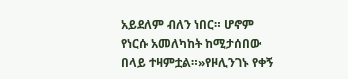አይደለም ብለን ነበር። ሆኖም የነርሱ አመለካከት ከሚታሰበው በላይ ተዛምቷል።»የዞሊንገኑ የቀኝ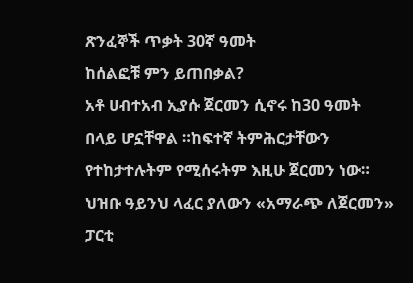ጽንፈኞች ጥቃት 30ኛ ዓመት
ከሰልፎቹ ምን ይጠበቃል?
አቶ ሀብተአብ ኢያሱ ጀርመን ሲኖሩ ከ30 ዓመት በላይ ሆኗቸዋል ።ከፍተኛ ትምሕርታቸውን የተከታተሉትም የሚሰሩትም እዚሁ ጀርመን ነው። ህዝቡ ዓይንህ ላፈር ያለውን «አማራጭ ለጀርመን» ፓርቲ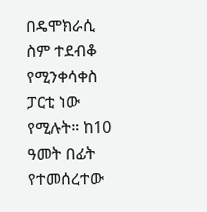በዴሞክራሲ ስም ተደብቆ የሚንቀሳቀስ ፓርቲ ነው የሚሉት። ከ10 ዓመት በፊት የተመሰረተው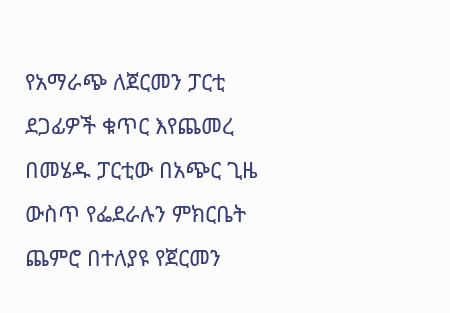የአማራጭ ለጀርመን ፓርቲ ደጋፊዎች ቁጥር እየጨመረ በመሄዱ ፓርቲው በአጭር ጊዜ ውስጥ የፌደራሉን ምክርቤት ጨምሮ በተለያዩ የጀርመን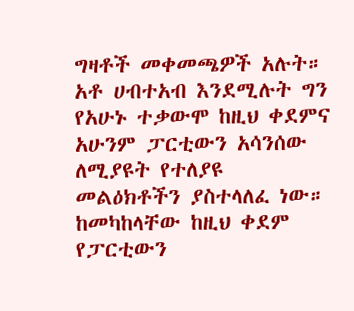ግዛቶች መቀመጫዎች አሉት። አቶ ሀብተአብ እንደሚሉት ግን የአሁኑ ተቃውሞ ከዚህ ቀደምና አሁንም ፓርቲውን አሳንሰው ለሚያዩት የተለያዩ መልዕክቶችን ያስተላለፈ ነው። ከመካከላቸው ከዚህ ቀደም የፓርቲውን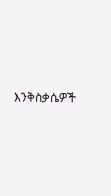እንቅስቃሴዎች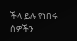ችላ ይሉ የነበሩ ሰዎችን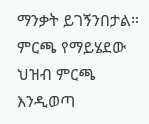ማንቃት ይገኝንበታል። ምርጫ የማይሄደው ህዝብ ምርጫ እንዲወጣ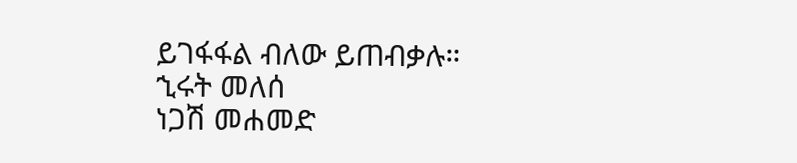ይገፋፋል ብለው ይጠብቃሉ።
ኂሩት መለሰ
ነጋሽ መሐመድ